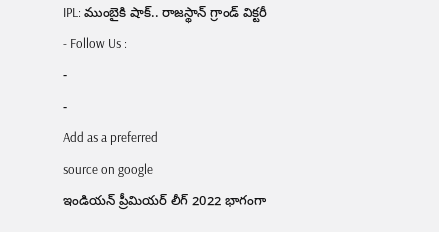IPL: ముంబైకి షాక్.. రాజస్థాన్ గ్రాండ్ విక్టరీ
- Follow Us :
-
-
Add as a preferred
source on google
ఇండియన్ ప్రీమియర్ లీగ్ 2022 భాగంగా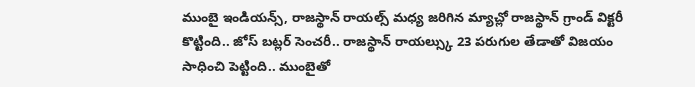ముంబై ఇండియన్స్, రాజస్థాన్ రాయల్స్ మధ్య జరిగిన మ్యాచ్లో రాజస్థాన్ గ్రాండ్ విక్టరీ కొట్టింది.. జోస్ బట్లర్ సెంచరీ.. రాజస్థాన్ రాయల్స్కు 23 పరుగుల తేడాతో విజయం సాధించి పెట్టింది.. ముంబైతో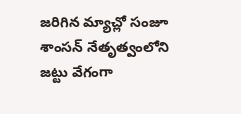జరిగిన మ్యాచ్లో సంజూ శాంసన్ నేతృత్వంలోని జట్టు వేగంగా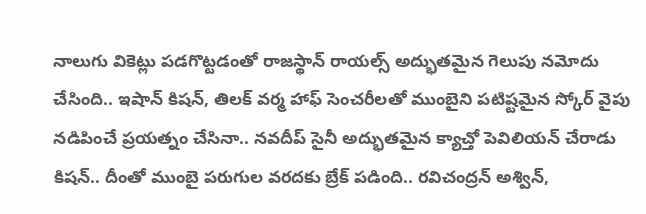నాలుగు వికెట్లు పడగొట్టడంతో రాజస్థాన్ రాయల్స్ అద్భుతమైన గెలుపు నమోదు చేసింది.. ఇషాన్ కిషన్, తిలక్ వర్మ హాఫ్ సెంచరీలతో ముంబైని పటిష్టమైన స్కోర్ వైపు నడిపించే ప్రయత్నం చేసినా.. నవదీప్ సైనీ అద్భుతమైన క్యాచ్తో పెవిలియన్ చేరాడు కిషన్.. దీంతో ముంబై పరుగుల వరదకు బ్రేక్ పడింది.. రవిచంద్రన్ అశ్విన్,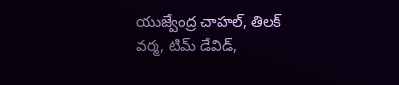యుజ్వేంద్ర చాహల్, తిలక్ వర్మ, టిమ్ డేవిడ్,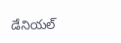డేనియల్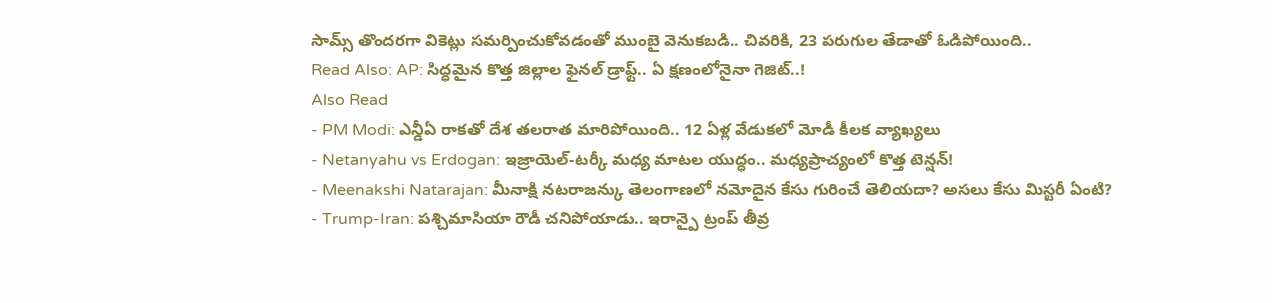సామ్స్ తొందరగా వికెట్లు సమర్పించుకోవడంతో ముంబై వెనుకబడి.. చివరికి, 23 పరుగుల తేడాతో ఓడిపోయింది..
Read Also: AP: సిద్ధమైన కొత్త జిల్లాల ఫైనల్ డ్రాఫ్ట్.. ఏ క్షణంలోనైనా గెజిట్..!
Also Read
- PM Modi: ఎన్డీఏ రాకతో దేశ తలరాత మారిపోయింది.. 12 ఏళ్ల వేడుకలో మోడీ కీలక వ్యాఖ్యలు
- Netanyahu vs Erdogan: ఇజ్రాయెల్-టర్కీ మధ్య మాటల యుద్ధం.. మధ్యప్రాచ్యంలో కొత్త టెన్షన్!
- Meenakshi Natarajan: మీనాక్షి నటరాజన్కు తెలంగాణలో నమోదైన కేసు గురించే తెలియదా? అసలు కేసు మిస్టరీ ఏంటి?
- Trump-Iran: పశ్చిమాసియా రౌడీ చనిపోయాడు.. ఇరాన్పై ట్రంప్ తీవ్ర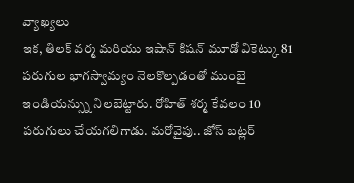వ్యాఖ్యలు
ఇక, తిలక్ వర్మ మరియు ఇషాన్ కిషన్ మూడో వికెట్కు 81 పరుగుల భాగస్వామ్యం నెలకొల్పడంతో ముంబై ఇండియన్స్ను నిలబెట్టారు. రోహిత్ శర్మ కేవలం 10 పరుగులు చేయగలిగాడు. మరోవైపు.. జోస్ బట్లర్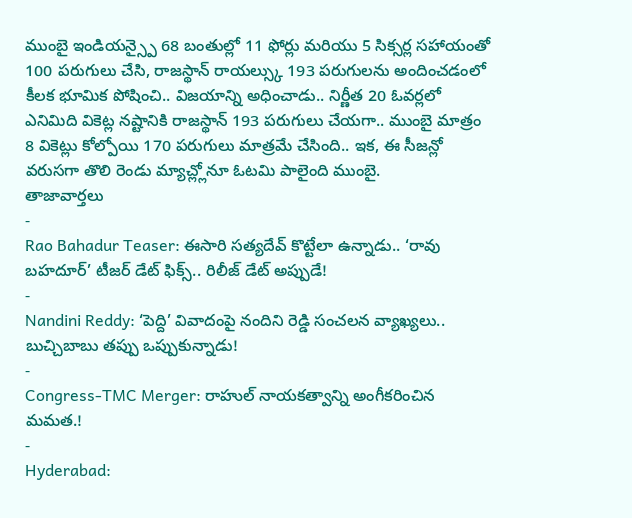ముంబై ఇండియన్స్పై 68 బంతుల్లో 11 ఫోర్లు మరియు 5 సిక్సర్ల సహాయంతో 100 పరుగులు చేసి, రాజస్థాన్ రాయల్స్కు 193 పరుగులను అందించడంలో కీలక భూమిక పోషించి.. విజయాన్ని అధించాడు.. నిర్ణీత 20 ఓవర్లలో ఎనిమిది వికెట్ల నష్టానికి రాజస్థాన్ 193 పరుగులు చేయగా.. ముంబై మాత్రం 8 వికెట్లు కోల్పోయి 170 పరుగులు మాత్రమే చేసింది.. ఇక, ఈ సీజన్లో వరుసగా తొలి రెండు మ్యాచ్ల్లోనూ ఓటమి పాలైంది ముంబై.
తాజావార్తలు
-
Rao Bahadur Teaser: ఈసారి సత్యదేవ్ కొట్టేలా ఉన్నాడు.. ‘రావు బహదూర్’ టీజర్ డేట్ ఫిక్స్.. రిలీజ్ డేట్ అప్పుడే!
-
Nandini Reddy: ‘పెద్ది’ వివాదంపై నందిని రెడ్డి సంచలన వ్యాఖ్యలు.. బుచ్చిబాబు తప్పు ఒప్పుకున్నాడు!
-
Congress-TMC Merger: రాహుల్ నాయకత్వాన్ని అంగీకరించిన మమత.!
-
Hyderabad: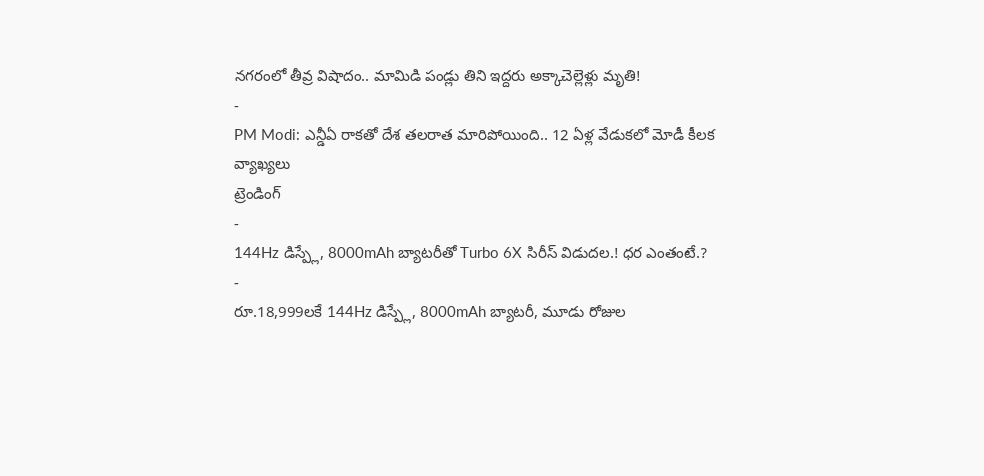నగరంలో తీవ్ర విషాదం.. మామిడి పండ్లు తిని ఇద్దరు అక్కాచెల్లెళ్లు మృతి!
-
PM Modi: ఎన్డీఏ రాకతో దేశ తలరాత మారిపోయింది.. 12 ఏళ్ల వేడుకలో మోడీ కీలక వ్యాఖ్యలు
ట్రెండింగ్
-
144Hz డిస్ప్లే, 8000mAh బ్యాటరీతో Turbo 6X సిరీస్ విడుదల.! ధర ఎంతంటే.?
-
రూ.18,999లకే 144Hz డిస్ప్లే, 8000mAh బ్యాటరీ, మూడు రోజుల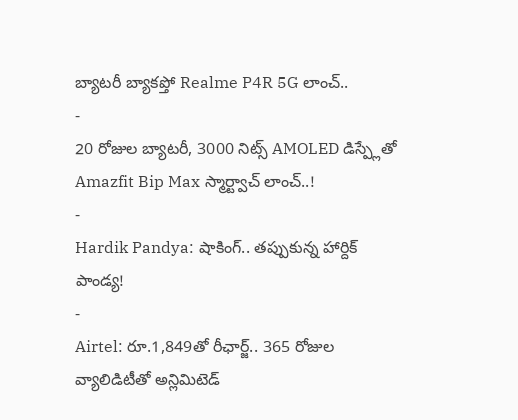బ్యాటరీ బ్యాకప్తో Realme P4R 5G లాంచ్..
-
20 రోజుల బ్యాటరీ, 3000 నిట్స్ AMOLED డిస్ప్లేతో Amazfit Bip Max స్మార్ట్వాచ్ లాంచ్..!
-
Hardik Pandya: షాకింగ్.. తప్పుకున్న హార్దిక్ పాండ్య!
-
Airtel: రూ.1,849తో రీఛార్జ్.. 365 రోజుల వ్యాలిడిటీతో అన్లిమిటెడ్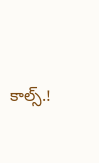కాల్స్.!